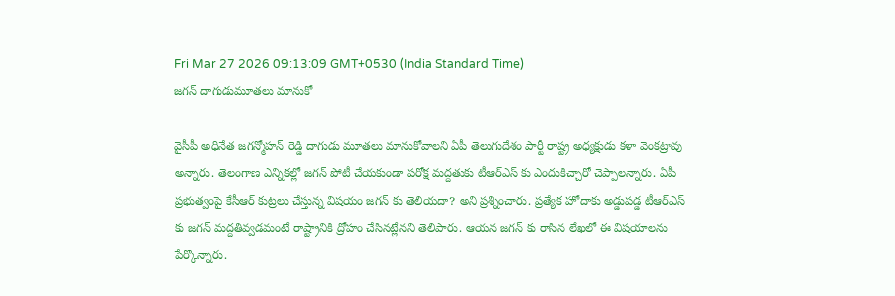Fri Mar 27 2026 09:13:09 GMT+0530 (India Standard Time)
జగన్ దాగుడుమూతలు మానుకో

వైసీపీ అధినేత జగన్మోహన్ రెడ్డి దాగుడు మూతలు మానుకోవాలని ఏపీ తెలుగుదేశం పార్టీ రాష్ట్ర అధ్యక్షుడు కళా వెంకట్రావు అన్నారు. తెలంగాణ ఎన్నికల్లో జగన్ పోటీ చేయకుండా పరోక్ష మద్దతుకు టీఆర్ఎస్ కు ఎందుకిచ్చారో చెప్పాలన్నారు. ఏపీ ప్రభుత్వంపై కేసీఆర్ కుట్రలు చేస్తున్న విషయం జగన్ కు తెలియదా? అని ప్రశ్నించారు. ప్రత్యేక హోదాకు అడ్డుపడ్డ టీఆర్ఎస్ కు జగన్ మద్దతివ్వడమంటే రాష్ట్రానికి ద్రోహం చేసినట్లేనని తెలిపారు. ఆయన జగన్ కు రాసిన లేఖలో ఈ విషయాలను పేర్కొన్నారు.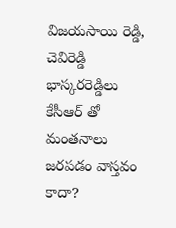విజయసాయి రెడ్డి, చెవిరెడ్డి భాస్కరరెడ్డిలు కేసీఆర్ తో మంతనాలు జరపడం వాస్తవం కాదా?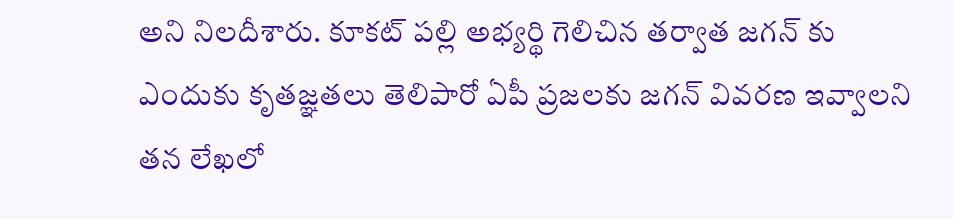అని నిలదీశారు. కూకట్ పల్లి అభ్యర్థి గెలిచిన తర్వాత జగన్ కు ఎందుకు కృతజ్ఞతలు తెలిపారో ఏపీ ప్రజలకు జగన్ వివరణ ఇవ్వాలని తన లేఖలో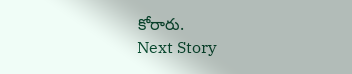కోరారు.
Next Story